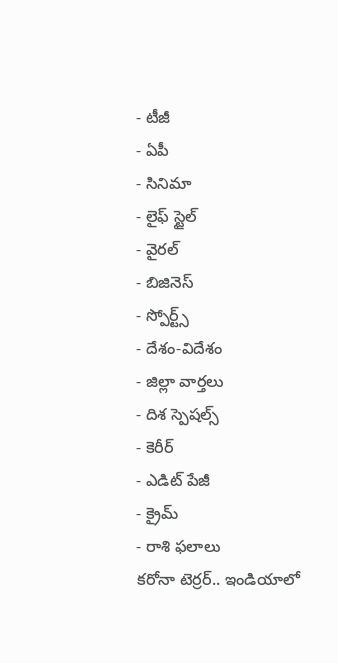- టీజీ
- ఏపీ
- సినిమా
- లైఫ్ స్టైల్
- వైరల్
- బిజినెస్
- స్పోర్ట్స్
- దేశం-విదేశం
- జిల్లా వార్తలు
- దిశ స్పెషల్స్
- కెరీర్
- ఎడిట్ పేజీ
- క్రైమ్
- రాశి ఫలాలు
కరోనా టెర్రర్.. ఇండియాలో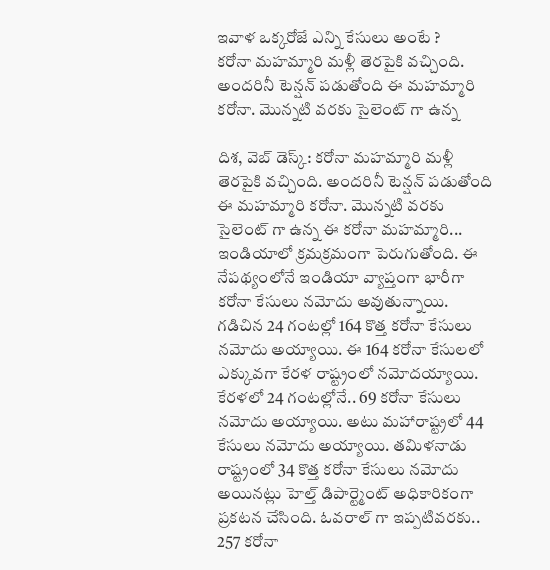ఇవాళ ఒక్కరోజే ఎన్ని కేసులు అంటే ?
కరోనా మహమ్మారి మళ్లీ తెరపైకి వచ్చింది. అందరినీ టెన్షన్ పడుతోంది ఈ మహమ్మారి కరోనా. మొన్నటి వరకు సైలెంట్ గా ఉన్న

దిశ, వెబ్ డెస్క్: కరోనా మహమ్మారి మళ్లీ తెరపైకి వచ్చింది. అందరినీ టెన్షన్ పడుతోంది ఈ మహమ్మారి కరోనా. మొన్నటి వరకు సైలెంట్ గా ఉన్న ఈ కరోనా మహమ్మారి... ఇండియాలో క్రమక్రమంగా పెరుగుతోంది. ఈ నేపథ్యంలోనే ఇండియా వ్యాప్తంగా భారీగా కరోనా కేసులు నమోదు అవుతున్నాయి. గడిచిన 24 గంటల్లో 164 కొత్త కరోనా కేసులు నమోదు అయ్యాయి. ఈ 164 కరోనా కేసులలో ఎక్కువగా కేరళ రాష్ట్రంలో నమోదయ్యాయి.
కేరళలో 24 గంటల్లోనే.. 69 కరోనా కేసులు నమోదు అయ్యాయి. అటు మహారాష్ట్రలో 44 కేసులు నమోదు అయ్యాయి. తమిళనాడు రాష్ట్రంలో 34 కొత్త కరోనా కేసులు నమోదు అయినట్లు హెల్త్ డిపార్ట్మెంట్ అధికారికంగా ప్రకటన చేసింది. ఓవరాల్ గా ఇప్పటివరకు.. 257 కరోనా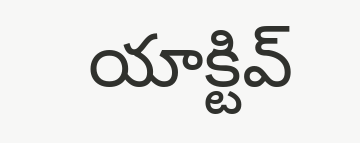యాక్టివ్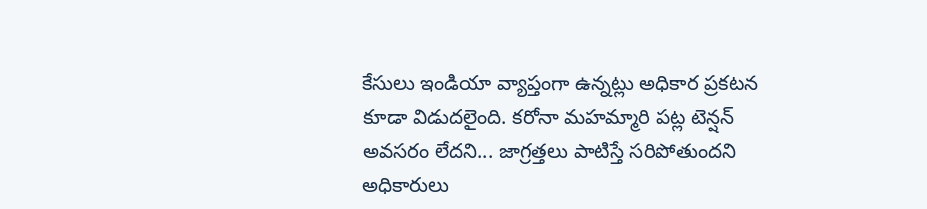కేసులు ఇండియా వ్యాప్తంగా ఉన్నట్లు అధికార ప్రకటన కూడా విడుదలైంది. కరోనా మహమ్మారి పట్ల టెన్షన్ అవసరం లేదని... జాగ్రత్తలు పాటిస్తే సరిపోతుందని అధికారులు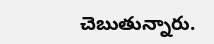చెబుతున్నారు.